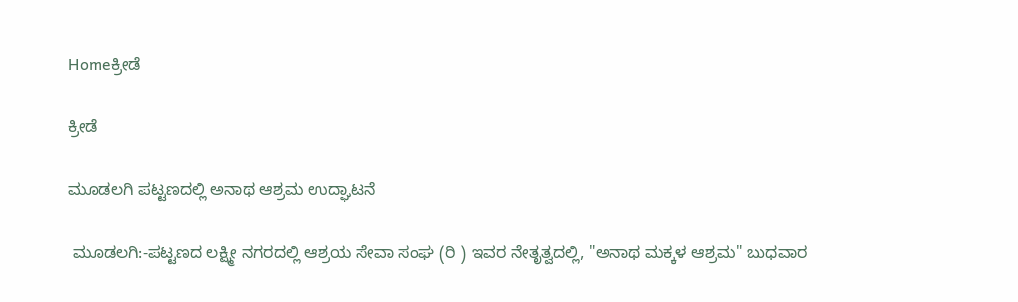Homeಕ್ರೀಡೆ

ಕ್ರೀಡೆ

ಮೂಡಲಗಿ ಪಟ್ಟಣದಲ್ಲಿ ಅನಾಥ ಆಶ್ರಮ ಉದ್ಘಾಟನೆ

 ಮೂಡಲಗಿ:-ಪಟ್ಟಣದ ಲಕ್ಷ್ಮೀ ನಗರದಲ್ಲಿ ಆಶ್ರಯ ಸೇವಾ ಸಂಘ (ರಿ ) ಇವರ ನೇತೃತ್ವದಲ್ಲಿ, "ಅನಾಥ ಮಕ್ಕಳ ಆಶ್ರಮ" ಬುಧವಾರ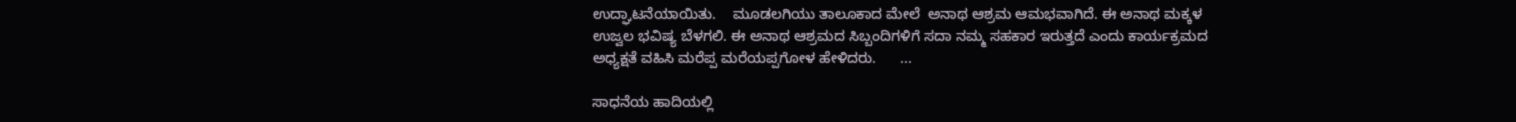ಉದ್ಘಾಟನೆಯಾಯಿತು.    ಮೂಡಲಗಿಯು ತಾಲೂಕಾದ ಮೇಲೆ  ಅನಾಥ ಆಶ್ರಮ ಆಮಭವಾಗಿದೆ. ಈ ಅನಾಥ ಮಕ್ಕಳ ಉಜ್ವಲ ಭವಿಷ್ಯ ಬೆಳಗಲಿ. ಈ ಅನಾಥ ಆಶ್ರಮದ ಸಿಬ್ಬಂದಿಗಳಿಗೆ ಸದಾ ನಮ್ಮ ಸಹಕಾರ ಇರುತ್ತದೆ ಎಂದು ಕಾರ್ಯಕ್ರಮದ ಅಧ್ಯಕ್ಷತೆ ವಹಿಸಿ ಮರೆಪ್ಪ ಮರೆಯಪ್ಪಗೋಳ ಹೇಳಿದರು.      ...

ಸಾಧನೆಯ ಹಾದಿಯಲ್ಲಿ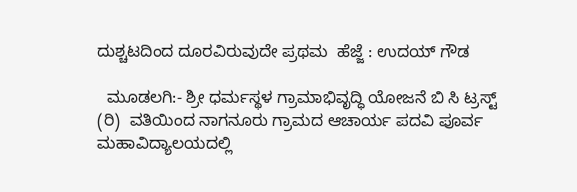ದುಶ್ಚಟದಿಂದ ದೂರವಿರುವುದೇ ಪ್ರಥಮ  ಹೆಜ್ಜೆ : ಉದಯ್ ಗೌಡ

  ಮೂಡಲಗಿ:- ಶ್ರೀ ಧರ್ಮಸ್ಥಳ ಗ್ರಾಮಾಭಿವೃದ್ಧಿ ಯೋಜನೆ ಬಿ ಸಿ ಟ್ರಸ್ಟ್ (ರಿ)  ವತಿಯಿಂದ ನಾಗನೂರು ಗ್ರಾಮದ ಆಚಾರ್ಯ ಪದವಿ ಪೂರ್ವ  ಮಹಾವಿದ್ಯಾಲಯದಲ್ಲಿ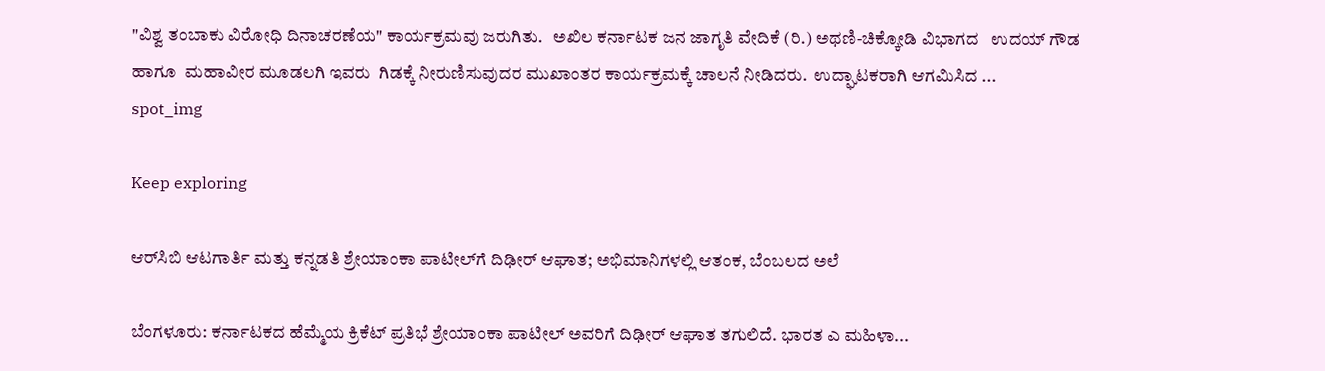"ವಿಶ್ವ ತಂಬಾಕು ವಿರೋಧಿ ದಿನಾಚರಣೆಯ" ಕಾರ್ಯಕ್ರಮವು ಜರುಗಿತು.   ಅಖಿಲ ಕರ್ನಾಟಕ ಜನ ಜಾಗೃತಿ ವೇದಿಕೆ (ರಿ.) ಅಥಣಿ-ಚಿಕ್ಕೋಡಿ ವಿಭಾಗದ   ಉದಯ್ ಗೌಡ ಹಾಗೂ  ಮಹಾವೀರ ಮೂಡಲಗಿ ಇವರು  ಗಿಡಕ್ಕೆ ನೀರುಣಿಸುವುದರ ಮುಖಾಂತರ ಕಾರ್ಯಕ್ರಮಕ್ಕೆ ಚಾಲನೆ ನೀಡಿದರು.  ಉದ್ಘಾಟಕರಾಗಿ ಆಗಮಿಸಿದ ...
spot_img

Keep exploring

ಆರ್‌ಸಿಬಿ ಆಟಗಾರ್ತಿ ಮತ್ತು ಕನ್ನಡತಿ ಶ್ರೇಯಾಂಕಾ ಪಾಟೀಲ್‌ಗೆ ದಿಢೀರ್ ಆಘಾತ; ಅಭಿಮಾನಿಗಳಲ್ಲಿ ಆತಂಕ, ಬೆಂಬಲದ ಅಲೆ

ಬೆಂಗಳೂರು: ಕರ್ನಾಟಕದ ಹೆಮ್ಮೆಯ ಕ್ರಿಕೆಟ್ ಪ್ರತಿಭೆ ಶ್ರೇಯಾಂಕಾ ಪಾಟೀಲ್ ಅವರಿಗೆ ದಿಢೀರ್ ಆಘಾತ ತಗುಲಿದೆ. ಭಾರತ ಎ ಮಹಿಳಾ...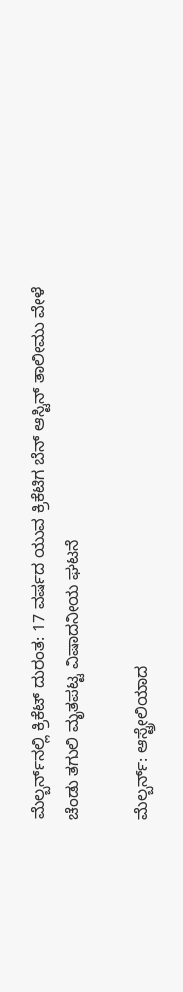ಮೆಲ್ಬರ್ನ್‌ನಲ್ಲಿ ಕ್ರಿಕೆಟ್ ದುರಂತ: 17 ವರ್ಷದ ಯುವ ಕ್ರಿಕೆಟಿಗ ಬೆನ್ ಆಸ್ಟಿನ್ ತಾಲೀಮು ವೇಳೆ ಚೆಂಡು ತಗುಲಿ ಮೃತಪಟ್ಟ ವಿಷಾದನೀಯ ಘಟನೆ

ಮೆಲ್ಬರ್ನ್: ಆಸ್ಟ್ರೇಲಿಯಾದ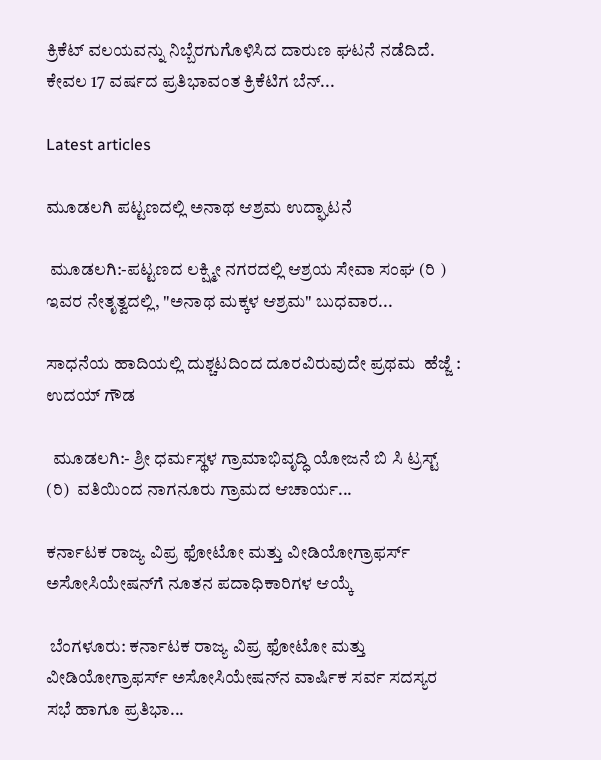ಕ್ರಿಕೆಟ್ ವಲಯವನ್ನು ನಿಬ್ಬೆರಗುಗೊಳಿಸಿದ ದಾರುಣ ಘಟನೆ ನಡೆದಿದೆ. ಕೇವಲ 17 ವರ್ಷದ ಪ್ರತಿಭಾವಂತ ಕ್ರಿಕೆಟಿಗ ಬೆನ್...

Latest articles

ಮೂಡಲಗಿ ಪಟ್ಟಣದಲ್ಲಿ ಅನಾಥ ಆಶ್ರಮ ಉದ್ಘಾಟನೆ

 ಮೂಡಲಗಿ:-ಪಟ್ಟಣದ ಲಕ್ಷ್ಮೀ ನಗರದಲ್ಲಿ ಆಶ್ರಯ ಸೇವಾ ಸಂಘ (ರಿ ) ಇವರ ನೇತೃತ್ವದಲ್ಲಿ, "ಅನಾಥ ಮಕ್ಕಳ ಆಶ್ರಮ" ಬುಧವಾರ...

ಸಾಧನೆಯ ಹಾದಿಯಲ್ಲಿ ದುಶ್ಚಟದಿಂದ ದೂರವಿರುವುದೇ ಪ್ರಥಮ  ಹೆಜ್ಜೆ : ಉದಯ್ ಗೌಡ

  ಮೂಡಲಗಿ:- ಶ್ರೀ ಧರ್ಮಸ್ಥಳ ಗ್ರಾಮಾಭಿವೃದ್ಧಿ ಯೋಜನೆ ಬಿ ಸಿ ಟ್ರಸ್ಟ್ (ರಿ)  ವತಿಯಿಂದ ನಾಗನೂರು ಗ್ರಾಮದ ಆಚಾರ್ಯ...

ಕರ್ನಾಟಕ ರಾಜ್ಯ ವಿಪ್ರ ಫೋಟೋ ಮತ್ತು ವೀಡಿಯೋಗ್ರಾಫರ್ಸ್ ಅಸೋಸಿಯೇಷನ್‌ಗೆ ನೂತನ ಪದಾಧಿಕಾರಿಗಳ ಆಯ್ಕೆ

 ಬೆಂಗಳೂರು: ಕರ್ನಾಟಕ ರಾಜ್ಯ ವಿಪ್ರ ಫೋಟೋ ಮತ್ತು ವೀಡಿಯೋಗ್ರಾಫರ್ಸ್ ಅಸೋಸಿಯೇಷನ್‌ನ ವಾರ್ಷಿಕ ಸರ್ವ ಸದಸ್ಯರ ಸಭೆ ಹಾಗೂ ಪ್ರತಿಭಾ...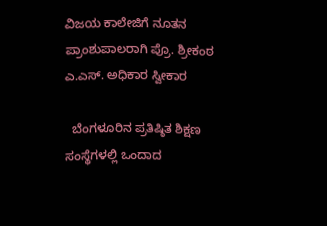ವಿಜಯ ಕಾಲೇಜಿಗೆ ನೂತನ ಪ್ರಾಂಶುಪಾಲರಾಗಿ ಪ್ರೊ. ಶ್ರೀಕಂಠ ಎ.ಎಸ್. ಅಧಿಕಾರ ಸ್ವೀಕಾರ

  ಬೆಂಗಳೂರಿನ ಪ್ರತಿಷ್ಠಿತ ಶಿಕ್ಷಣ ಸಂಸ್ಥೆಗಳಲ್ಲಿ ಒಂದಾದ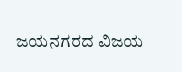ಜಯನಗರದ ವಿಜಯ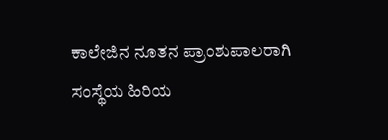ಕಾಲೇಜಿನ ನೂತನ ಪ್ರಾಂಶುಪಾಲರಾಗಿ ಸಂಸ್ಥೆಯ ಹಿರಿಯ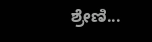ಶ್ರೇಣಿ...